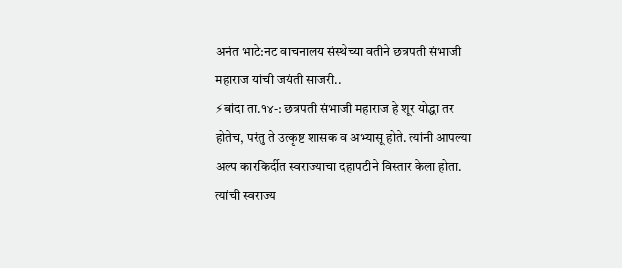अनंत भाटे:नट वाचनालय संस्थेच्या वतीने छत्रपती संभाजी महाराज यांची जयंती साजरी..
⚡बांदा ता.१४-: छत्रपती संभाजी महाराज हे शूर योद्धा तर होतेच, परंतु ते उत्कृष्ट शासक व अभ्यासू होते. त्यांनी आपल्या अल्प कारकिर्दीत स्वराज्याचा दहापटीने विस्तार केला होता. त्यांची स्वराज्य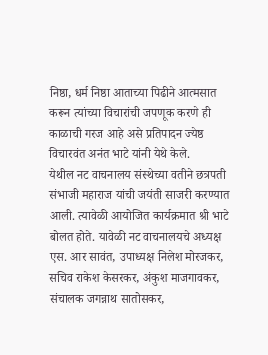निष्ठा, धर्म निष्ठा आताच्या पिढीने आत्मसात करून त्यांच्या विचारांची जपणूक करणे ही काळाची गरज आहे असे प्रतिपादन ज्येष्ठ विचारवंत अनंत भाटे यांनी येथे केले.
येथील नट वाचनालय संस्थेच्या वतीने छत्रपती संभाजी महाराज यांची जयंती साजरी करण्यात आली. त्यावेळी आयोजित कार्यक्रमात श्री भाटे बोलत होते. यावेळी नट वाचनालयचे अध्यक्ष एस. आर सावंत, उपाध्यक्ष निलेश मोरजकर, सचिव राकेश केसरकर, अंकुश माजगावकर, संचालक जगन्नाथ सातोसकर,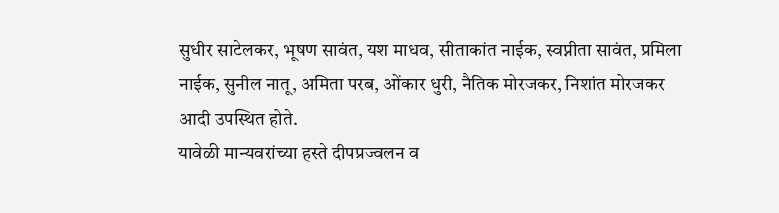सुधीर साटेलकर, भूषण सावंत, यश माधव, सीताकांत नाईक, स्वप्नीता सावंत, प्रमिला नाईक, सुनील नातू, अमिता परब, ओंकार धुरी, नैतिक मोरजकर, निशांत मोरजकर आदी उपस्थित होते.
यावेळी मान्यवरांच्या हस्ते दीपप्रज्वलन व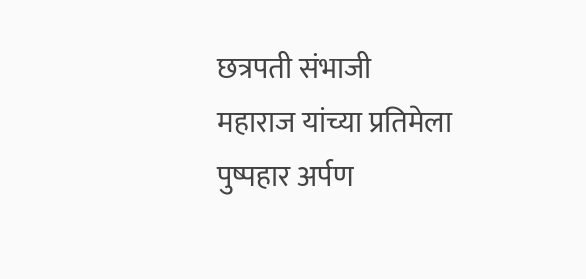छत्रपती संभाजी महाराज यांच्या प्रतिमेला पुष्पहार अर्पण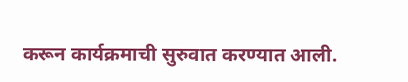करून कार्यक्रमाची सुरुवात करण्यात आली.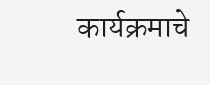कार्यक्रमाचे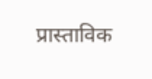प्रास्ताविक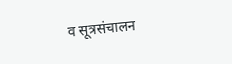व सूत्रसंचालन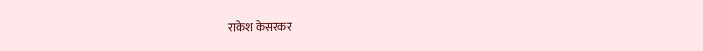राकेश केसरकर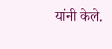यांनी केले.